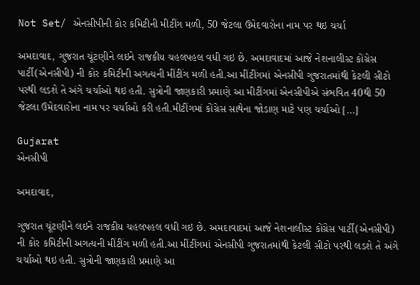Not Set/ એનસીપીની કોર કમિટીની મીટીંગ મળી, 50 જેટલા ઉમેદવારોના નામ પર થઇ ચર્ચા

અમદાવાદ, ગુજરાત ચૂંટણીને લઇને રાજકીય ચહલપહલ વધી ગઇ છે. અમદાવાદમાં આજે નેશનાલીસ્ટ કોંગ્રેસ પાર્ટી(એનસીપી) ની કોર કમિટીની અગત્યની મીંટીંગ મળી હતી.આ મીંટીંગમાં એનસીપી ગુજરાતમાંથી કેટલી સીટો પરથી લડશે તે અંગે ચર્ચાઓ થઇ હતી. સુત્રોની જાણકારી પ્રમાણે આ મીટીંગમાં એનસીપીએ સંભવિત 40થી 50 જેટલા ઉમેદવારોના નામ પર ચર્ચાઓ કરી હતી.મીટીંગમાં કોંગ્રેસ સાથેના જોડાણ માટે પણ ચર્ચાઓ […]

Gujarat
એનસીપી

અમદાવાદ,

ગુજરાત ચૂંટણીને લઇને રાજકીય ચહલપહલ વધી ગઇ છે. અમદાવાદમાં આજે નેશનાલીસ્ટ કોંગ્રેસ પાર્ટી(એનસીપી) ની કોર કમિટીની અગત્યની મીંટીંગ મળી હતી.આ મીંટીંગમાં એનસીપી ગુજરાતમાંથી કેટલી સીટો પરથી લડશે તે અંગે ચર્ચાઓ થઇ હતી. સુત્રોની જાણકારી પ્રમાણે આ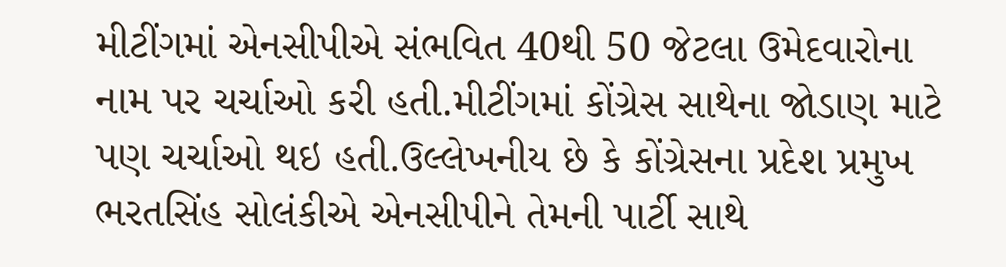મીટીંગમાં એનસીપીએ સંભવિત 40થી 50 જેટલા ઉમેદવારોના નામ પર ચર્ચાઓ કરી હતી.મીટીંગમાં કોંગ્રેસ સાથેના જોડાણ માટે પણ ચર્ચાઓ થઇ હતી.ઉલ્લેખનીય છે કે કોંગ્રેસના પ્રદેશ પ્રમુખ ભરતસિંહ સોલંકીએ એનસીપીને તેમની પાર્ટી સાથે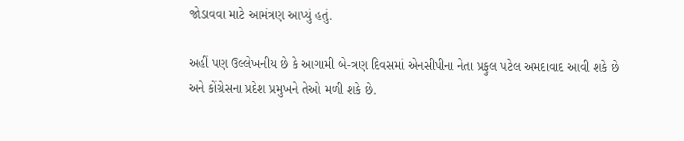જોડાવવા માટે આમંત્રણ આપ્યું હતું.

અહીં પણ ઉલ્લેખનીય છે કે આગામી બે-ત્રણ દિવસમાં એનસીપીના નેતા પ્રફુલ પટેલ અમદાવાદ આવી શકે છે અને કોંગ્રેસના પ્રદેશ પ્રમુખને તેઓ મળી શકે છે.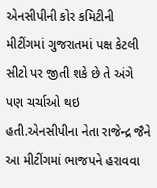એનસીપીની કોર કમિટીની મીટીંગમાં ગુજરાતમાં પક્ષ કેટલી સીટો પર જીતી શકે છે તે અંગે પણ ચર્ચાઓ થઇ હતી.એનસીપીના નેતા રાજેન્દ્ર જૈને આ મીટીંગમાં ભાજપને હરાવવા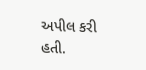અપીલ કરી હતી.